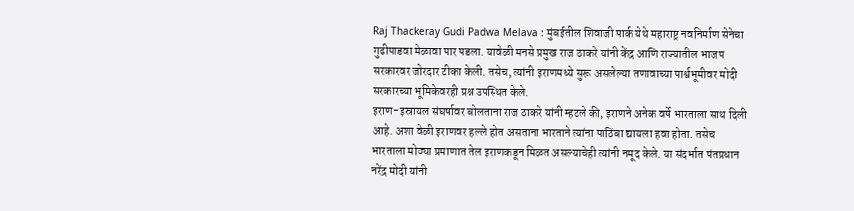Raj Thackeray Gudi Padwa Melava : मुंबईतील शिवाजी पार्क येथे महाराष्ट्र नवनिर्माण सेनेचा गुढीपाडवा मेळावा पार पडला. यावेळी मनसे प्रमुख राज ठाकरे यांनी केंद्र आणि राज्यातील भाजप सरकारवर जोरदार टीका केली. तसेच, त्यांनी इराणमध्ये सुरू असलेल्या तणावाच्या पार्श्वभूमीवर मोदी सरकारच्या भूमिकेवरही प्रश्न उपस्थित केले.
इराण-इस्रायल संघर्षावर बोलताना राज ठाकरे यांनी म्हटले की, इराणने अनेक वर्षे भारताला साथ दिली आहे. अशा वेळी इराणवर हल्ले होत असताना भारताने त्यांना पाठिंबा द्यायला हवा होता. तसेच भारताला मोठ्या प्रमाणात तेल इराणकडून मिळत असल्याचेही त्यांनी नमूद केले. या संदर्भात पंतप्रधान नरेंद्र मोदी यांनी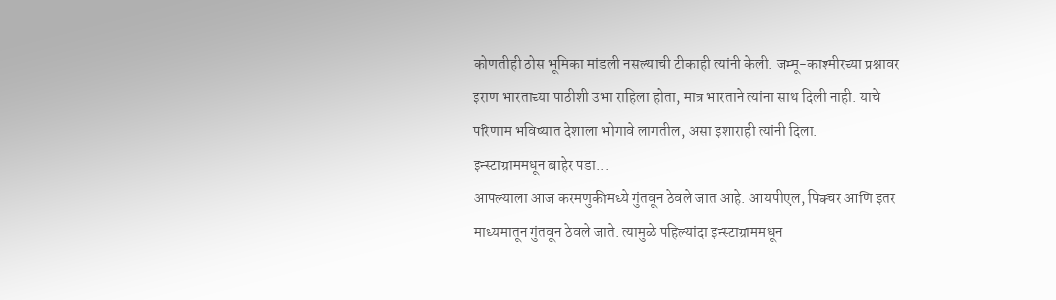कोणतीही ठोस भूमिका मांडली नसल्याची टीकाही त्यांनी केली. जम्मू-काश्मीरच्या प्रश्नावर इराण भारताच्या पाठीशी उभा राहिला होता, मात्र भारताने त्यांना साथ दिली नाही. याचे परिणाम भविष्यात देशाला भोगावे लागतील, असा इशाराही त्यांनी दिला.
इन्स्टाग्राममधून बाहेर पडा...
आपल्याला आज करमणुकीमध्ये गुंतवून ठेवले जात आहे. आयपीएल, पिक्चर आणि इतर माध्यमातून गुंतवून ठेवले जाते. त्यामुळे पहिल्यांदा इन्स्टाग्राममधून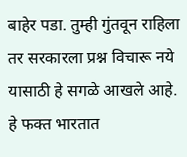बाहेर पडा. तुम्ही गुंतवून राहिला तर सरकारला प्रश्न विचारू नये यासाठी हे सगळे आखले आहे. हे फक्त भारतात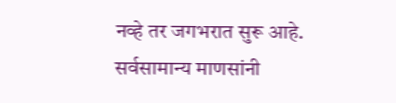नव्हे तर जगभरात सुरू आहे. सर्वसामान्य माणसांनी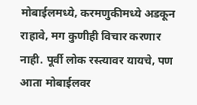मोबाईलमध्ये, करमणुकीमध्ये अडकून राहावे, मग कुणीही विचार करणार नाही. पूर्वी लोक रस्त्यावर यायचे, पण आता मोबाईलवर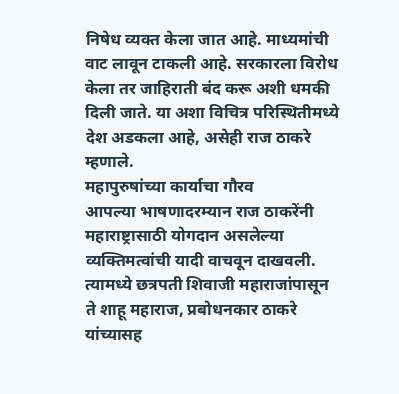निषेध व्यक्त केला जात आहे. माध्यमांची वाट लावून टाकली आहे. सरकारला विरोध केला तर जाहिराती बंद करू अशी धमकी दिली जाते. या अशा विचित्र परिस्थितीमध्ये देश अडकला आहे, असेही राज ठाकरे म्हणाले.
महापुरुषांच्या कार्याचा गौरव
आपल्या भाषणादरम्यान राज ठाकरेंनी महाराष्ट्रासाठी योगदान असलेल्या व्यक्तिमत्वांची यादी वाचवून दाखवली. त्यामध्ये छत्रपती शिवाजी महाराजांपासून ते शाहू महाराज, प्रबोधनकार ठाकरे यांच्यासह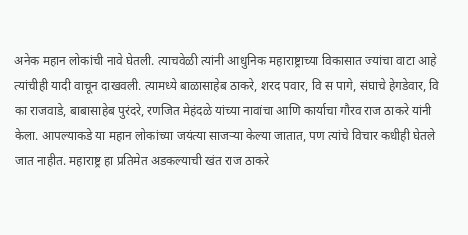अनेक महान लोकांची नावे घेतली. त्याचवेळी त्यांनी आधुनिक महाराष्ट्राच्या विकासात ज्यांचा वाटा आहे त्यांचीही यादी वाचून दाखवली. त्यामध्ये बाळासाहेब ठाकरे, शरद पवार, वि स पागे, संघाचे हेगडेवार, वि का राजवाडे, बाबासाहेब पुरंदरे, रणजित मेहंदळे यांच्या नावांचा आणि कार्याचा गौरव राज ठाकरे यांनी केला. आपल्याकडे या महान लोकांच्या जयंत्या साजऱ्या केल्या जातात, पण त्यांचे विचार कधीही घेतले जात नाहीत. महाराष्ट्र हा प्रतिमेत अडकल्याची खंत राज ठाकरे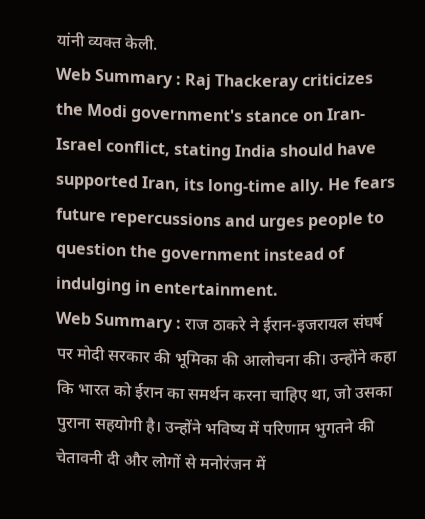यांनी व्यक्त केली.
Web Summary : Raj Thackeray criticizes the Modi government's stance on Iran-Israel conflict, stating India should have supported Iran, its long-time ally. He fears future repercussions and urges people to question the government instead of indulging in entertainment.
Web Summary : राज ठाकरे ने ईरान-इजरायल संघर्ष पर मोदी सरकार की भूमिका की आलोचना की। उन्होंने कहा कि भारत को ईरान का समर्थन करना चाहिए था, जो उसका पुराना सहयोगी है। उन्होंने भविष्य में परिणाम भुगतने की चेतावनी दी और लोगों से मनोरंजन में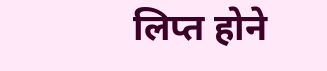लिप्त होने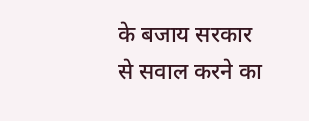के बजाय सरकार से सवाल करने का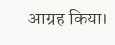आग्रह किया।